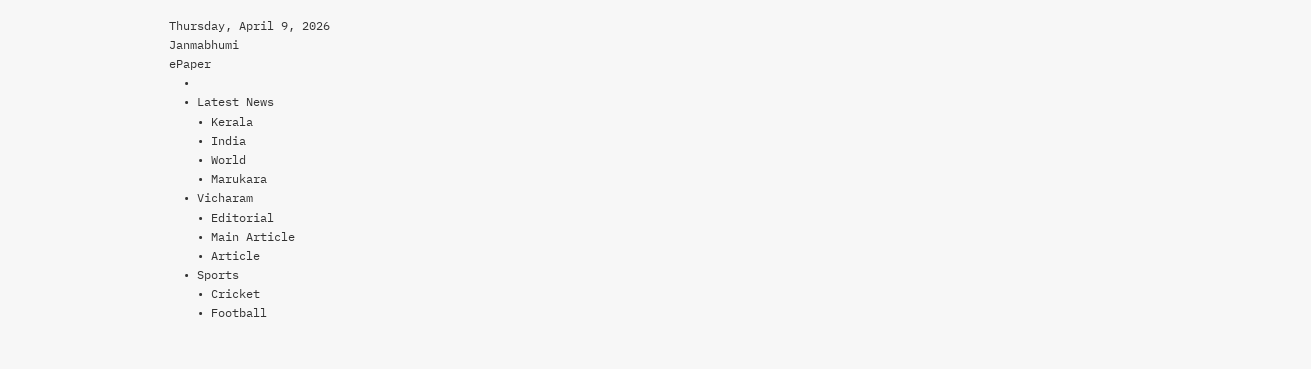Thursday, April 9, 2026
Janmabhumi
ePaper
  •
  • Latest News
    • Kerala
    • India
    • World
    • Marukara
  • Vicharam
    • Editorial
    • Main Article
    • Article
  • Sports
    • Cricket
    • Football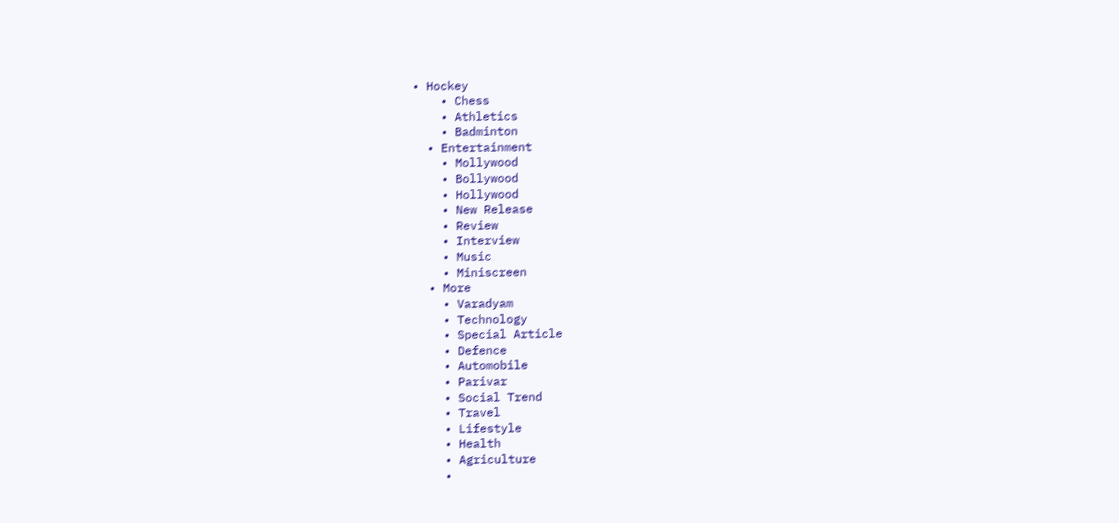• Hockey
    • Chess
    • Athletics
    • Badminton
  • Entertainment
    • Mollywood
    • Bollywood
    • Hollywood
    • New Release
    • Review
    • Interview
    • Music
    • Miniscreen
  • More
    • Varadyam
    • Technology
    • Special Article
    • Defence
    • Automobile
    • Parivar
    • Social Trend
    • Travel
    • Lifestyle
    • Health
    • Agriculture
    •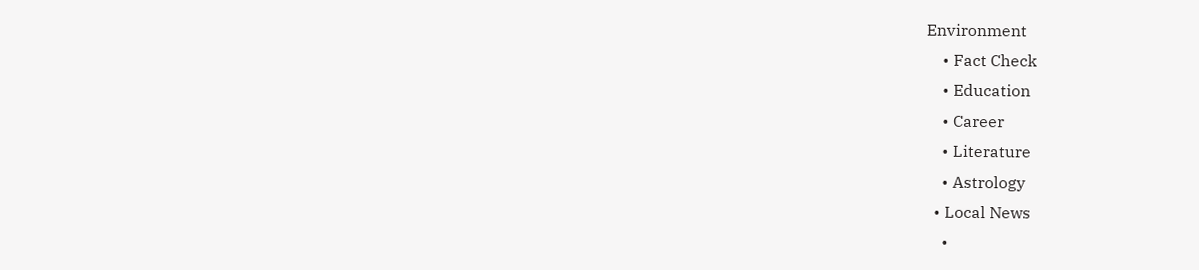Environment
    • Fact Check
    • Education
    • Career
    • Literature
    • Astrology
  • Local News
    •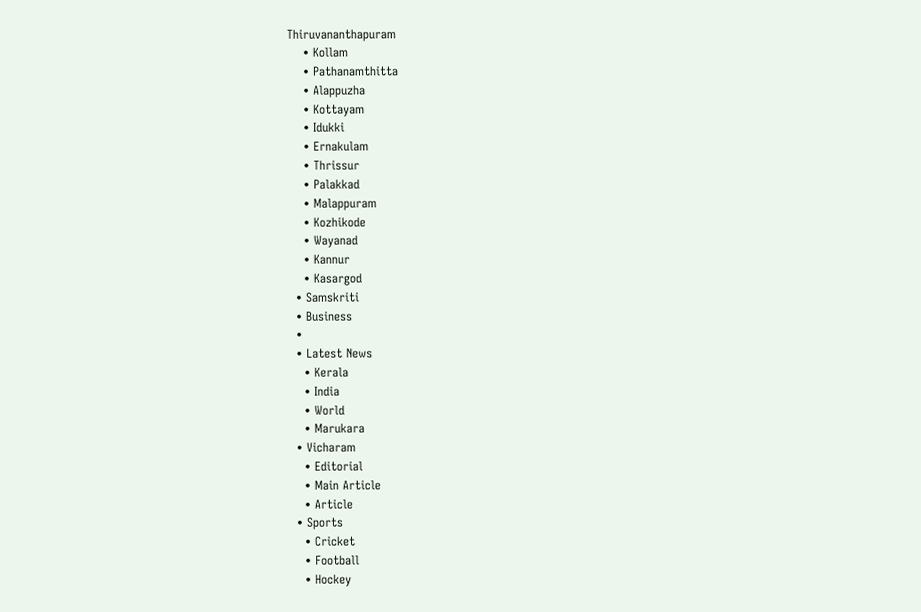Thiruvananthapuram
    • Kollam
    • Pathanamthitta
    • Alappuzha
    • Kottayam
    • Idukki
    • Ernakulam
    • Thrissur
    • Palakkad
    • Malappuram
    • Kozhikode
    • Wayanad
    • Kannur
    • Kasargod
  • Samskriti
  • Business
  •
  • Latest News
    • Kerala
    • India
    • World
    • Marukara
  • Vicharam
    • Editorial
    • Main Article
    • Article
  • Sports
    • Cricket
    • Football
    • Hockey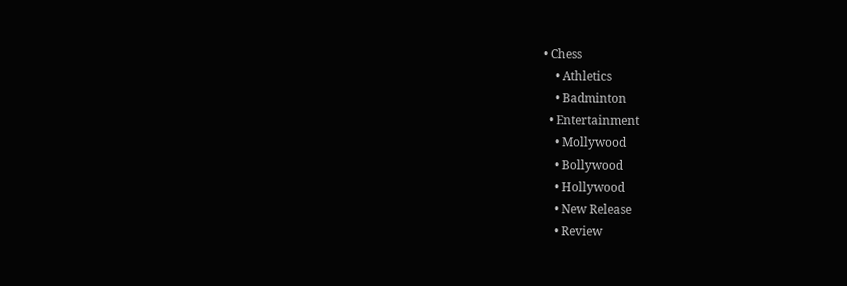• Chess
    • Athletics
    • Badminton
  • Entertainment
    • Mollywood
    • Bollywood
    • Hollywood
    • New Release
    • Review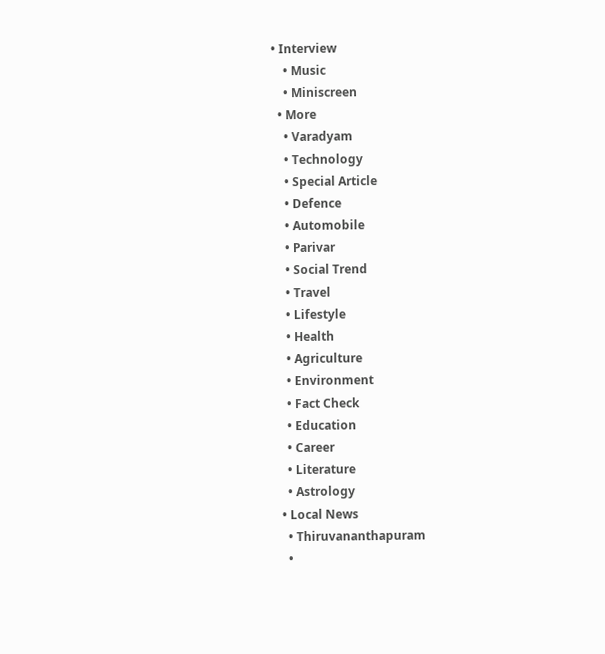• Interview
    • Music
    • Miniscreen
  • More
    • Varadyam
    • Technology
    • Special Article
    • Defence
    • Automobile
    • Parivar
    • Social Trend
    • Travel
    • Lifestyle
    • Health
    • Agriculture
    • Environment
    • Fact Check
    • Education
    • Career
    • Literature
    • Astrology
  • Local News
    • Thiruvananthapuram
    •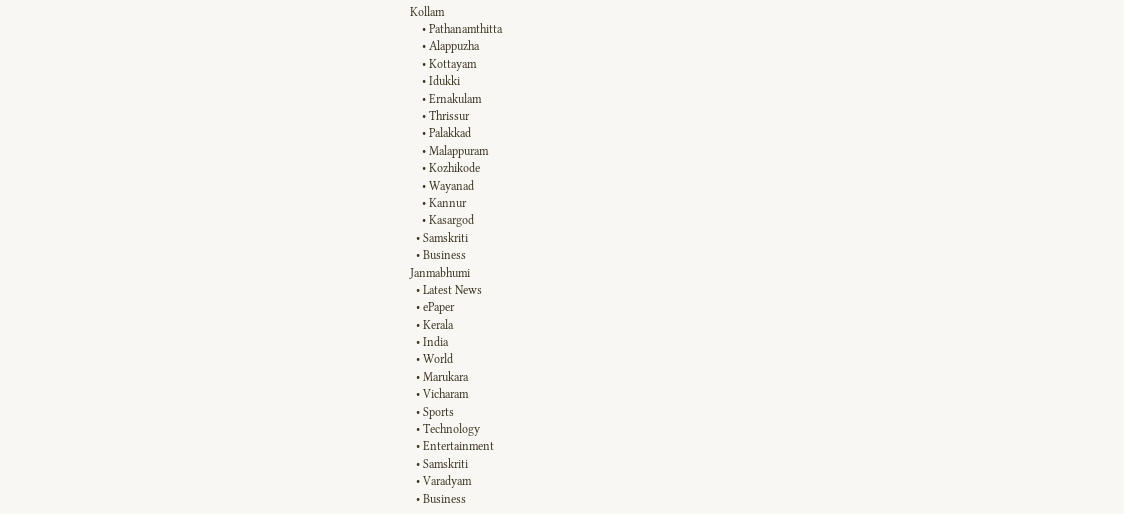Kollam
    • Pathanamthitta
    • Alappuzha
    • Kottayam
    • Idukki
    • Ernakulam
    • Thrissur
    • Palakkad
    • Malappuram
    • Kozhikode
    • Wayanad
    • Kannur
    • Kasargod
  • Samskriti
  • Business
Janmabhumi
  • Latest News
  • ePaper
  • Kerala
  • India
  • World
  • Marukara
  • Vicharam
  • Sports
  • Technology
  • Entertainment
  • Samskriti
  • Varadyam
  • Business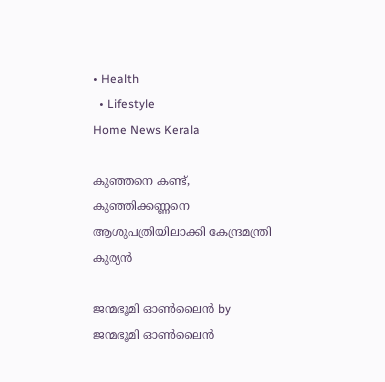• Health
  • Lifestyle
Home News Kerala

കുഞ്ഞനെ കണ്ട്, കുഞ്ഞിക്കണ്ണനെ ആശുപത്രിയിലാക്കി കേന്ദ്രമന്ത്രി കുര്യന്‍

ജന്മഭൂമി ഓണ്‍ലൈന്‍ by ജന്മഭൂമി ഓണ്‍ലൈന്‍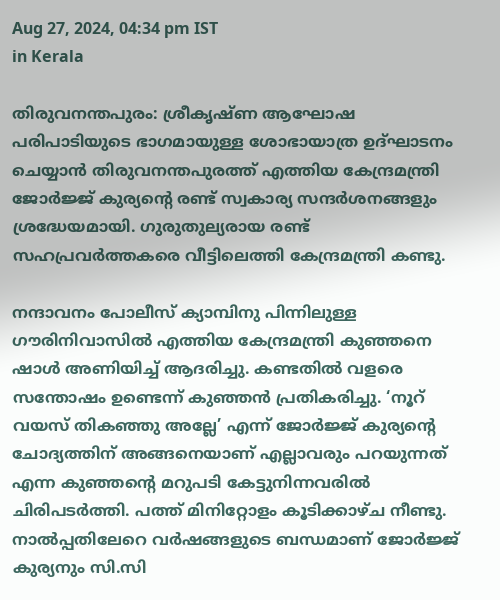Aug 27, 2024, 04:34 pm IST
in Kerala

തിരുവനന്തപുരം: ശ്രീകൃഷ്ണ ആഘോഷ പരിപാടിയുടെ ഭാഗമായുള്ള ശോഭായാത്ര ഉദ്ഘാടനം ചെയ്യാന്‍ തിരുവനന്തപുരത്ത് എത്തിയ കേന്ദ്രമന്ത്രി ജോര്‍ജ്ജ് കുര്യന്റെ രണ്ട് സ്വകാര്യ സന്ദര്‍ശനങ്ങളും ശ്രദ്ധേയമായി. ഗുരുതുല്യരായ രണ്ട് സഹപ്രവര്‍ത്തകരെ വീട്ടിലെത്തി കേന്ദ്രമന്ത്രി കണ്ടു.

നന്ദാവനം പോലീസ് ക്യാമ്പിനു പിന്നിലുള്ള ഗൗരിനിവാസില്‍ എത്തിയ കേന്ദ്രമന്ത്രി കുഞ്ഞനെ ഷാള്‍ അണിയിച്ച് ആദരിച്ചു. കണ്ടതില്‍ വളരെ സന്തോഷം ഉണ്ടെന്ന് കുഞ്ഞന്‍ പ്രതികരിച്ചു. ‘നൂറ് വയസ് തികഞ്ഞു അല്ലേ’ എന്ന് ജോര്‍ജ്ജ് കുര്യന്റെ ചോദ്യത്തിന് അങ്ങനെയാണ് എല്ലാവരും പറയുന്നത് എന്ന കുഞ്ഞന്റെ മറുപടി കേട്ടുനിന്നവരില്‍ ചിരിപടര്‍ത്തി. പത്ത് മിനിറ്റോളം കൂടിക്കാഴ്ച നീണ്ടു.
നാല്‍പ്പതിലേറെ വര്‍ഷങ്ങളുടെ ബന്ധമാണ് ജോര്‍ജ്ജ് കുര്യനും സി.സി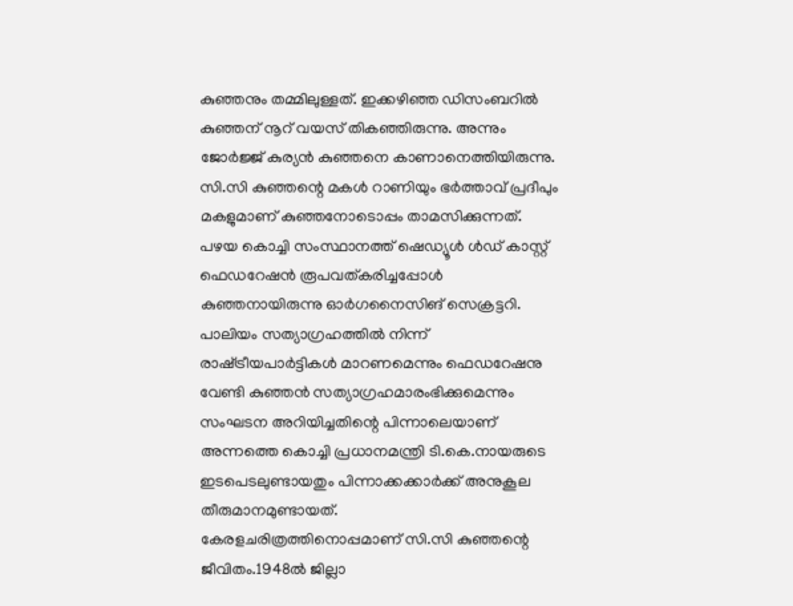കുഞ്ഞനും തമ്മിലുള്ളത്. ഇക്കഴിഞ്ഞ ഡിസംബറില്‍ കുഞ്ഞന് നൂറ് വയസ് തികഞ്ഞിരുന്നു. അന്നും ജോര്‍ജ്ജ് കുര്യന്‍ കുഞ്ഞനെ കാണാനെത്തിയിരുന്നു.
സി.സി കുഞ്ഞന്റെ മകള്‍ റാണിയും ഭര്‍ത്താവ് പ്രദീപും മകളുമാണ് കുഞ്ഞനോടൊപ്പം താമസിക്കുന്നത്.
പഴയ കൊച്ചി സംസ്ഥാനത്ത് ഷെഡ്യൂള്‍ ള്‍ഡ് കാസ്റ്റ് ഫെഡറേഷന്‍ രൂപവത്കരിച്ചപ്പോള്‍ കുഞ്ഞനായിരുന്നു ഓര്‍ഗനൈസിങ് സെക്രട്ടറി. പാലിയം സത്യാഗ്രഹത്തില്‍ നിന്ന് രാഷ്‌ട്രീയപാര്‍ട്ടികള്‍ മാറണമെന്നും ഫെഡറേഷനു വേണ്ടി കുഞ്ഞന്‍ സത്യാഗ്രഹമാരംഭിക്കുമെന്നും സംഘടന അറിയിച്ചതിന്റെ പിന്നാലെയാണ് അന്നത്തെ കൊച്ചി പ്രധാനമന്ത്രി ടി.കെ.നായരുടെ ഇടപെടലുണ്ടായതും പിന്നാക്കക്കാര്‍ക്ക് അനുകൂല തീരുമാനമുണ്ടായത്.
കേരളചരിത്രത്തിനൊപ്പമാണ് സി.സി കുഞ്ഞന്റെ ജീവിതം.1948ല്‍ ജില്ലാ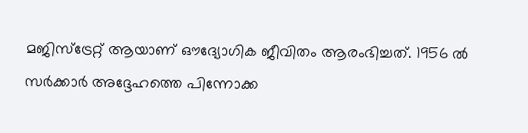മജിസ്‌ട്രേറ്റ് ആയാണ് ഔദ്യോഗിക ജീവിതം ആരംഭിച്ചത്. 1956 ല്‍ സര്‍ക്കാര്‍ അദ്ദേഹത്തെ പിന്നോക്ക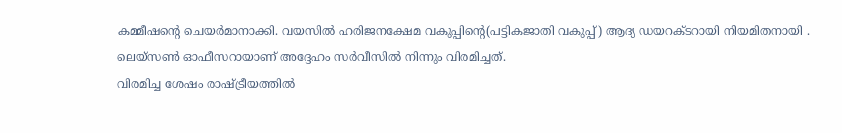കമ്മീഷന്റെ ചെയര്‍മാനാക്കി. വയസില്‍ ഹരിജനക്ഷേമ വകുപ്പിന്റെ(പട്ടികജാതി വകുപ്പ്) ആദ്യ ഡയറക്ടറായി നിയമിതനായി . ലെയ്‌സണ്‍ ഓഫീസറായാണ് അദ്ദേഹം സര്‍വീസില്‍ നിന്നും വിരമിച്ചത്.
വിരമിച്ച ശേഷം രാഷ്‌ട്രീയത്തില്‍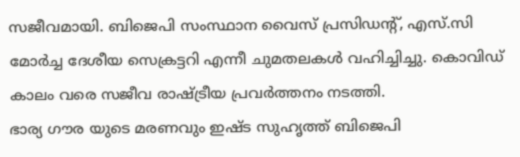സജീവമായി. ബിജെപി സംസ്ഥാന വൈസ് പ്രസിഡന്റ്, എസ്.സി മോര്‍ച്ച ദേശീയ സെക്രട്ടറി എന്നീ ചുമതലകള്‍ വഹിച്ചിച്ചു. കൊവിഡ് കാലം വരെ സജീവ രാഷ്‌ട്രീയ പ്രവര്‍ത്തനം നടത്തി.
ഭാര്യ ഗൗര യുടെ മരണവും ഇഷ്ട സുഹൃത്ത് ബിജെപി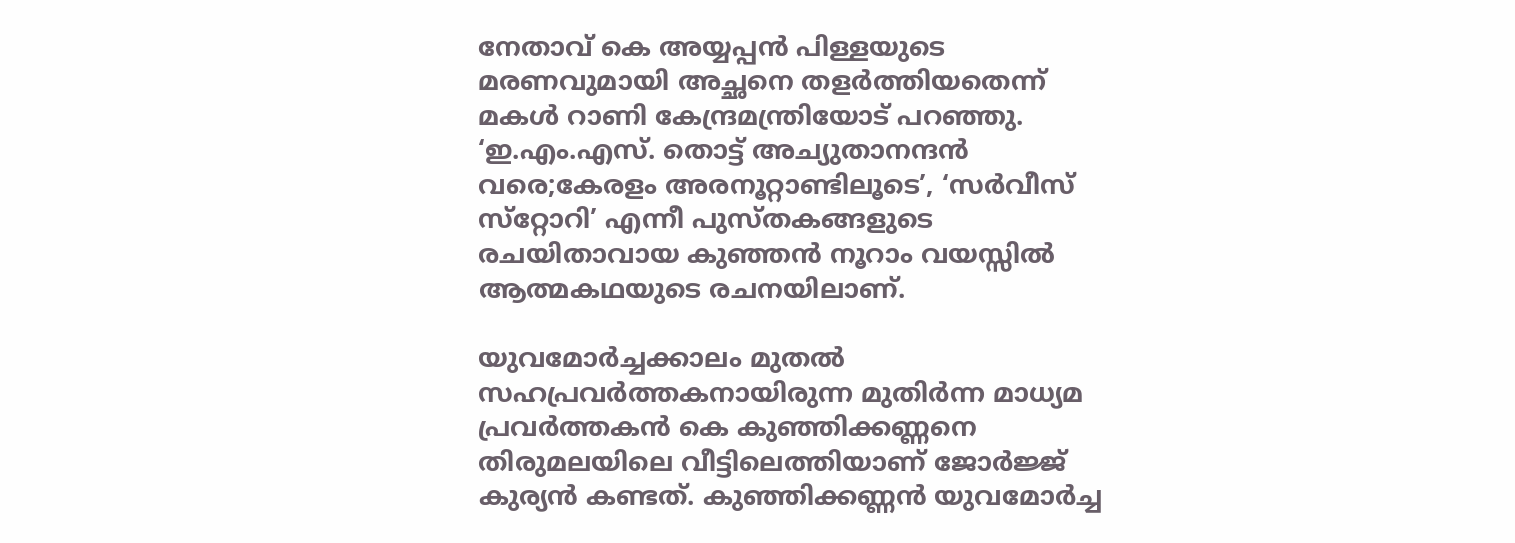നേതാവ് കെ അയ്യപ്പന്‍ പിള്ളയുടെ മരണവുമായി അച്ഛനെ തളര്‍ത്തിയതെന്ന് മകള്‍ റാണി കേന്ദ്രമന്ത്രിയോട് പറഞ്ഞു. ‘ഇ.എം.എസ്. തൊട്ട് അച്യുതാനന്ദന്‍ വരെ;കേരളം അരനൂറ്റാണ്ടിലൂടെ’, ‘സര്‍വീസ് സ്‌റ്റോറി’ എന്നീ പുസ്തകങ്ങളുടെ രചയിതാവായ കുഞ്ഞന്‍ നൂറാം വയസ്സില്‍ ആത്മകഥയുടെ രചനയിലാണ്.

യുവമോര്‍ച്ചക്കാലം മുതല്‍ സഹപ്രവര്‍ത്തകനായിരുന്ന മുതിര്‍ന്ന മാധ്യമ പ്രവര്‍ത്തകന്‍ കെ കുഞ്ഞിക്കണ്ണനെ തിരുമലയിലെ വീട്ടിലെത്തിയാണ് ജോര്‍ജ്ജ് കുര്യന്‍ കണ്ടത്. കുഞ്ഞിക്കണ്ണന്‍ യുവമോര്‍ച്ച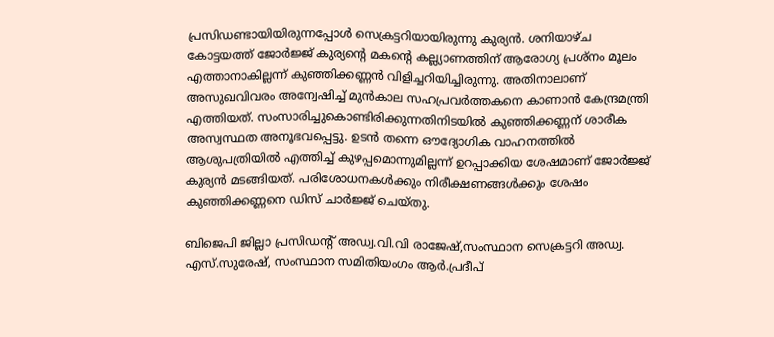പ്രസിഡണ്ടായിയിരുന്നപ്പോള്‍ സെക്രട്ടറിയായിരുന്നു കുര്യന്‍. ശനിയാഴ്ച കോട്ടയത്ത് ജോര്‍ജ്ജ് കുര്യന്റെ മകന്റെ കല്ല്യാണത്തിന് ആരോഗ്യ പ്രശ്‌നം മൂലം എത്താനാകില്ലന്ന് കുഞ്ഞിക്കണ്ണന്‍ വിളിച്ചറിയിച്ചിരുന്നു. അതിനാലാണ് അസുഖവിവരം അന്വേഷിച്ച് മുന്‍കാല സഹപ്രവര്‍ത്തകനെ കാണാന്‍ കേന്ദ്രമന്ത്രി എത്തിയത്. സംസാരിച്ചുകൊണ്ടിരിക്കുന്നതിനിടയില്‍ കുഞ്ഞിക്കണ്ണന് ശാരീക അസ്വസ്ഥത അനൂഭവപ്പെട്ടു. ഉടന്‍ തന്നെ ഔദ്യോഗിക വാഹനത്തില്‍ ആശുപത്രിയില്‍ എത്തിച്ച് കുഴപ്പമൊന്നുമില്ലന്ന് ഉറപ്പാക്കിയ ശേഷമാണ് ജോര്‍ജ്ജ് കുര്യന്‍ മടങ്ങിയത്. പരിശോധനകള്‍ക്കും നിരീക്ഷണങ്ങള്‍ക്കും ശേഷം കുഞ്ഞിക്കണ്ണനെ ഡിസ് ചാര്‍ജ്ജ് ചെയ്തു.

ബിജെപി ജില്ലാ പ്രസിഡന്റ് അഡ്വ.വി.വി രാജേഷ്,സംസ്ഥാന സെക്രട്ടറി അഡ്വ. എസ്.സുരേഷ്, സംസ്ഥാന സമിതിയംഗം ആര്‍.പ്രദീപ്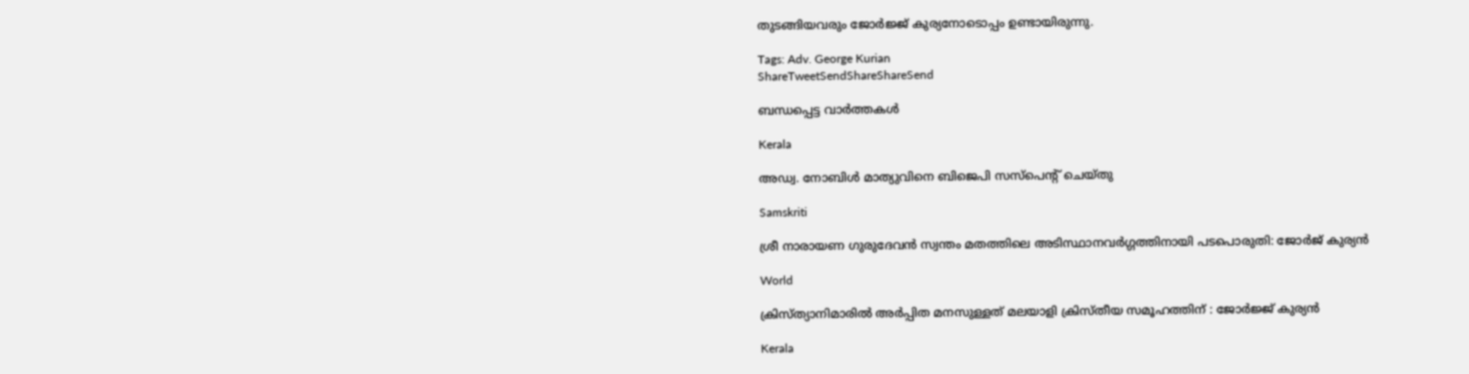തുടങ്ങിയവരും ജോര്‍ജ്ജ് കുര്യനോടൊപ്പം ഉണ്ടായിരുന്നു.

Tags: Adv. George Kurian
ShareTweetSendShareShareSend

ബന്ധപ്പെട്ട വാര്‍ത്തകള്‍

Kerala

അഡ്വ. നോബിൾ മാത്യുവിനെ ബിജെപി സസ്പെന്റ് ചെയ്തു

Samskriti

ശ്രീ നാരായണ ഗുരുദേവൻ സ്വന്തം മതത്തിലെ അടിസ്ഥാനവർഗ്ഗത്തിനായി പടപൊരുതി: ജോർജ് കുര്യൻ

World

ക്രിസ്ത്യാനിമാരില്‍ അര്‍പ്പിത മനസുള്ളത് മലയാളി ക്രിസ്തീയ സമൂഹത്തിന് : ജോര്‍ജ്ജ് കുര്യന്‍

Kerala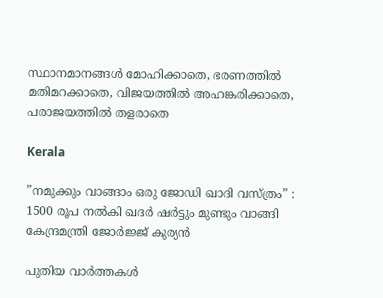സ്ഥാനമാനങ്ങൾ മോഹിക്കാതെ, ഭരണത്തിൽ മതിമറക്കാതെ, വിജയത്തിൽ അഹങ്കരിക്കാതെ, പരാജയത്തിൽ തളരാതെ

Kerala

”നമുക്കും വാങ്ങാം ഒരു ജോഡി ഖാദി വസ്ത്രം” : 1500 രൂപ നല്‍കി ഖദര്‍ ഷര്‍ട്ടും മുണ്ടും വാങ്ങി കേന്ദ്രമന്ത്രി ജോര്‍ജ്ജ് കുര്യന്‍

പുതിയ വാര്‍ത്തകള്‍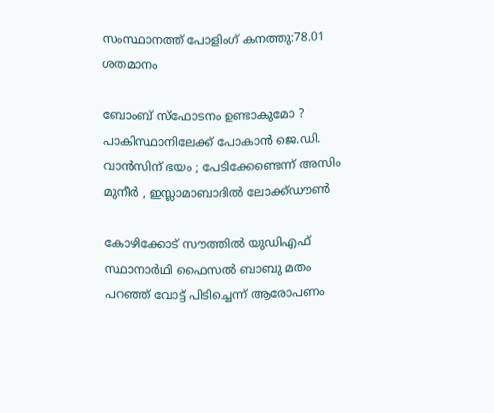സംസ്ഥാനത്ത് പോളിംഗ് കനത്തു:78.01 ശതമാനം

ബോംബ് സ്ഫോടനം ഉണ്ടാകുമോ ? പാകിസ്ഥാനിലേക്ക് പോകാൻ ജെ.ഡി. വാൻസിന് ഭയം ; പേടിക്കേണ്ടെന്ന് അസിം മുനീർ , ഇസ്ലാമാബാദിൽ ലോക്ക്ഡൗൺ

കോഴിക്കോട് സൗത്തില്‍ യുഡിഎഫ് സ്ഥാനാര്‍ഥി ഫൈസല്‍ ബാബു മതം പറഞ്ഞ് വോട്ട് പിടിച്ചെന്ന് ആരോപണം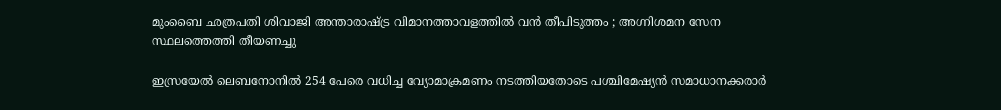മുംബൈ ഛത്രപതി ശിവാജി അന്താരാഷ്‌ട്ര വിമാനത്താവളത്തിൽ വൻ തീപിടുത്തം ; അഗ്നിശമന സേന സ്ഥലത്തെത്തി തീയണച്ചു

ഇസ്രയേല്‍ ലെബനോനില്‍ 254 പേരെ വധിച്ച വ്യോമാക്രമണം നടത്തിയതോടെ പശ്ചിമേഷ്യന്‍ സമാധാനക്കരാര്‍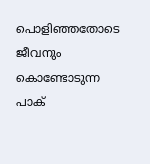പൊളിഞ്ഞതോടെ ജീവനും കൊണ്ടോടുന്ന പാക്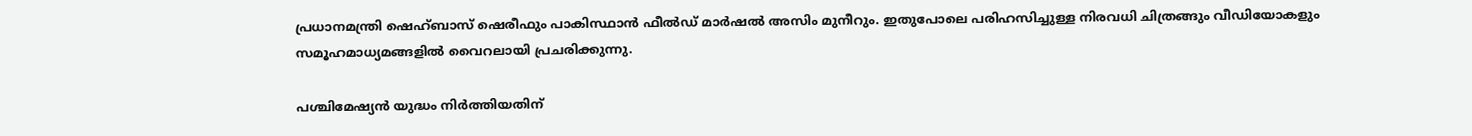പ്രധാനമന്ത്രി ഷെഹ്ബാസ് ഷെരീഫും പാകിസ്ഥാന്‍ ഫീല്‍ഡ് മാര്‍ഷല്‍ അസിം മുനീറും. ഇതുപോലെ പരിഹസിച്ചുള്ള നിരവധി ചിത്രങ്ങും വീഡിയോകളും സമൂഹമാധ്യമങ്ങളില്‍ വൈറലായി പ്രചരിക്കുന്നു.

പശ്ചിമേഷ്യന്‍ യുദ്ധം നിര്‍ത്തിയതിന്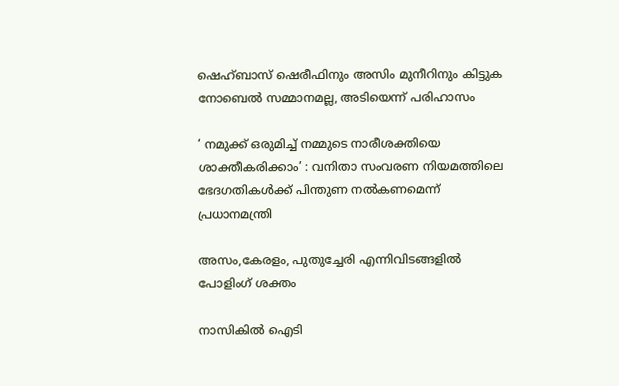ഷെഹ്ബാസ് ഷെരീഫിനും അസിം മുനീറിനും കിട്ടുക നോബെല്‍ സമ്മാനമല്ല, അടിയെന്ന് പരിഹാസം

‘ നമുക്ക് ഒരുമിച്ച് നമ്മുടെ നാരീശക്തിയെ ശാക്തീകരിക്കാം’ : വനിതാ സംവരണ നിയമത്തിലെ ഭേദഗതികൾക്ക് പിന്തുണ നൽകണമെന്ന് പ്രധാനമന്ത്രി

അസം,കേരളം, പുതുച്ചേരി എന്നിവിടങ്ങളില്‍ പോളിംഗ് ശക്തം

നാസികിൽ ഐടി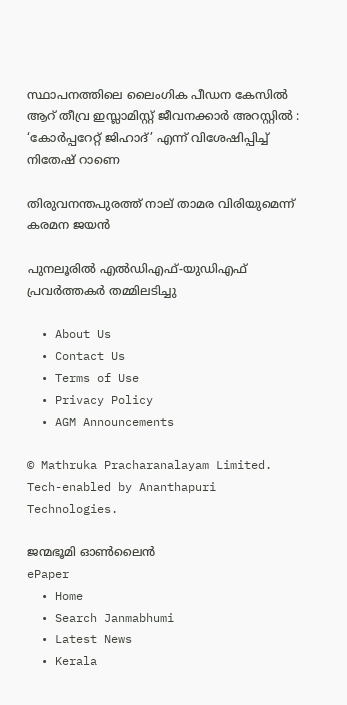സ്ഥാപനത്തിലെ ലൈംഗിക പീഡന കേസിൽ ആറ് തീവ്ര ഇസ്ലാമിസ്റ്റ് ജീവനക്കാർ അറസ്റ്റിൽ : ‘കോർപ്പറേറ്റ് ജിഹാദ്’ എന്ന് വിശേഷിപ്പിച്ച് നിതേഷ് റാണെ

തിരുവനന്തപുരത്ത് നാല് താമര വിരിയുമെന്ന് കരമന ജയന്‍

പുനലൂരില്‍ എല്‍ഡിഎഫ്-യുഡിഎഫ് പ്രവര്‍ത്തകര്‍ തമ്മിലടിച്ചു

  • About Us
  • Contact Us
  • Terms of Use
  • Privacy Policy
  • AGM Announcements

© Mathruka Pracharanalayam Limited.
Tech-enabled by Ananthapuri Technologies.

ജന്മഭൂമി ഓണ്‍ലൈന്‍
ePaper
  • Home
  • Search Janmabhumi
  • Latest News
  • Kerala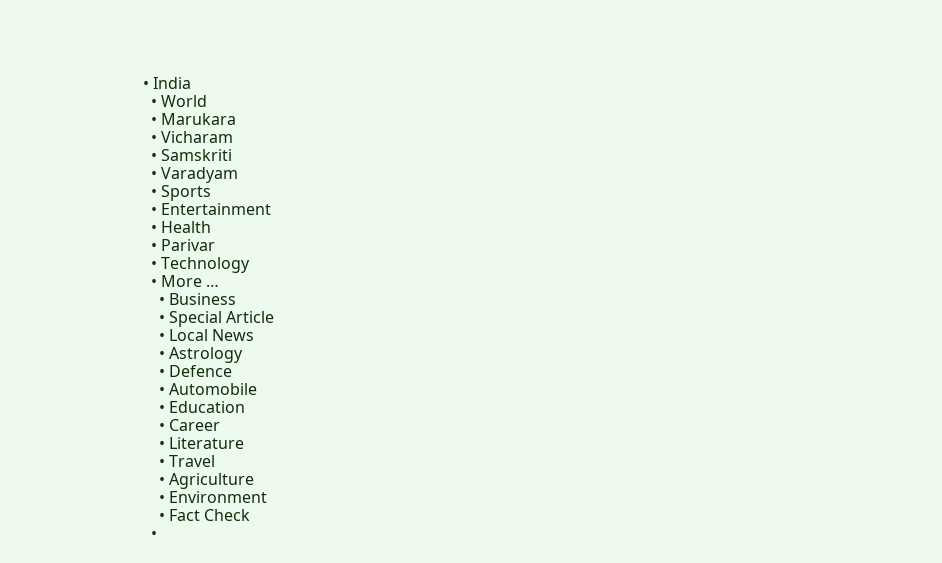• India
  • World
  • Marukara
  • Vicharam
  • Samskriti
  • Varadyam
  • Sports
  • Entertainment
  • Health
  • Parivar
  • Technology
  • More …
    • Business
    • Special Article
    • Local News
    • Astrology
    • Defence
    • Automobile
    • Education
    • Career
    • Literature
    • Travel
    • Agriculture
    • Environment
    • Fact Check
  •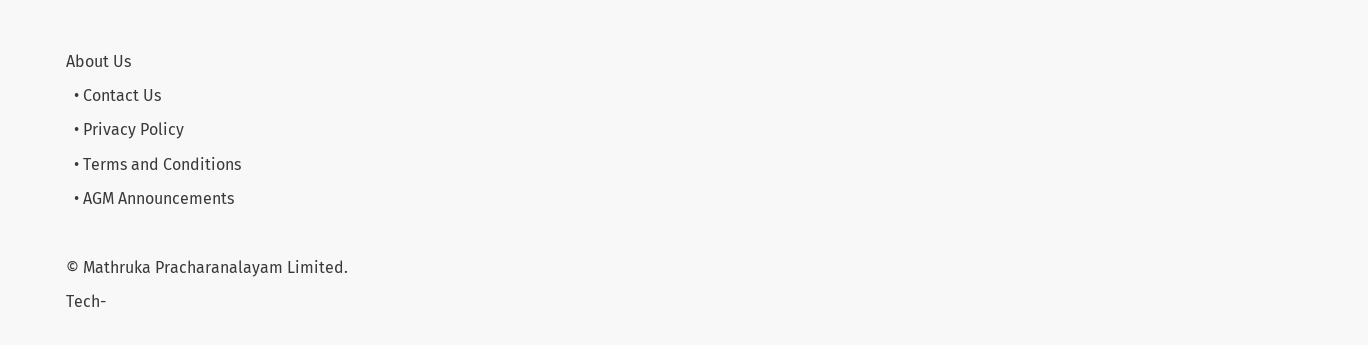About Us
  • Contact Us
  • Privacy Policy
  • Terms and Conditions
  • AGM Announcements

© Mathruka Pracharanalayam Limited.
Tech-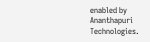enabled by Ananthapuri Technologies.